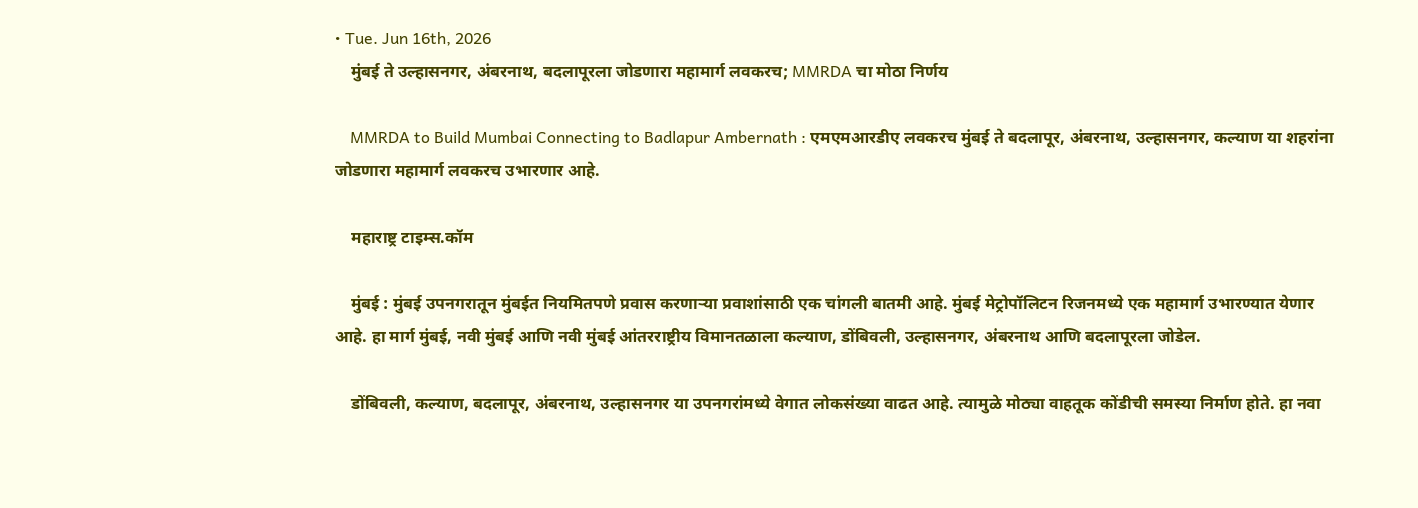• Tue. Jun 16th, 2026
    मुंबई ते उल्हासनगर, अंबरनाथ, बदलापूरला जोडणारा महामार्ग लवकरच; MMRDA चा मोठा निर्णय

    MMRDA to Build Mumbai Connecting to Badlapur Ambernath : एमएमआरडीए लवकरच मुंबई ते बदलापूर, अंबरनाथ, उल्हासनगर, कल्याण या शहरांना जोडणारा महामार्ग लवकरच उभारणार आहे.

    महाराष्ट्र टाइम्स.कॉम

    मुंबई : मुंबई उपनगरातून मुंबईत नियमितपणे प्रवास करणाऱ्या प्रवाशांसाठी एक चांगली बातमी आहे. मुंबई मेट्रोपॉलिटन रिजनमध्ये एक महामार्ग उभारण्यात येणार आहे. हा मार्ग मुंबई, नवी मुंबई आणि नवी मुंबई आंतरराष्ट्रीय विमानतळाला कल्याण, डोंबिवली, उल्हासनगर, अंबरनाथ आणि बदलापूरला जोडेल.

    डोंबिवली, कल्याण, बदलापूर, अंबरनाथ, उल्हासनगर या उपनगरांमध्ये वेगात लोकसंख्या वाढत आहे. त्यामुळे मोठ्या वाहतूक कोंडीची समस्या निर्माण होते. हा नवा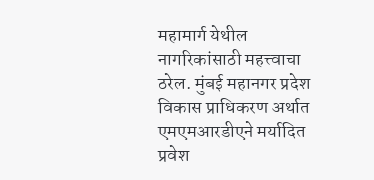महामार्ग येथील नागरिकांसाठी महत्त्वाचा ठरेल. मुंबई महानगर प्रदेश विकास प्राधिकरण अर्थात एमएमआरडीएने मर्यादित प्रवेश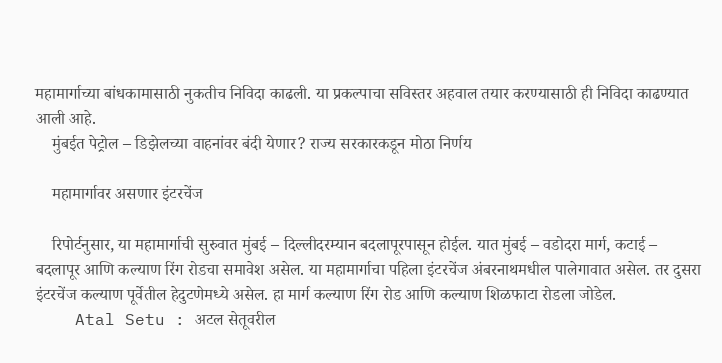महामार्गाच्या बांधकामासाठी नुकतीच निविदा काढली. या प्रकल्पाचा सविस्तर अहवाल तयार करण्यासाठी ही निविदा काढण्यात आली आहे.
    मुंबईत पेट्रोल – डिझेलच्या वाहनांवर बंदी येणार? राज्य सरकारकडून मोठा निर्णय

    महामार्गावर असणार इंटरचेंज

    रिपोर्टनुसार, या महामार्गाची सुरुवात मुंबई – दिल्लीदरम्यान बदलापूरपासून होईल. यात मुंबई – वडोदरा मार्ग, कटाई – बदलापूर आणि कल्याण रिंग रोडचा समावेश असेल. या महामार्गाचा पहिला इंटरचेंज अंबरनाथमधील पालेगावात असेल. तर दुसरा इंटरचेंज कल्याण पूर्वेतील हेदुटणेमध्ये असेल. हा मार्ग कल्याण रिंग रोड आणि कल्याण शिळफाटा रोडला जोडेल.
    Atal Setu : अटल सेतूवरील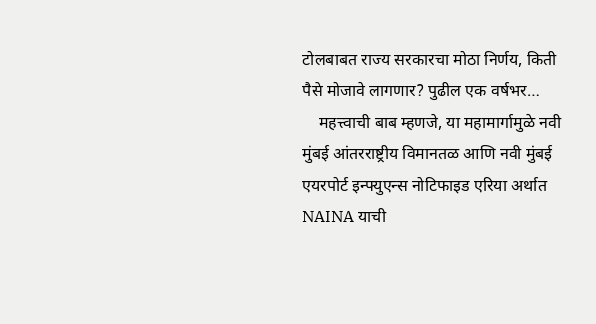टोलबाबत राज्य सरकारचा मोठा निर्णय, किती पैसे मोजावे लागणार? पुढील एक वर्षभर…
    महत्त्वाची बाब म्हणजे, या महामार्गामुळे नवी मुंबई आंतरराष्ट्रीय विमानतळ आणि नवी मुंबई एयरपोर्ट इन्फ्युएन्स नोटिफाइड एरिया अर्थात NAINA याची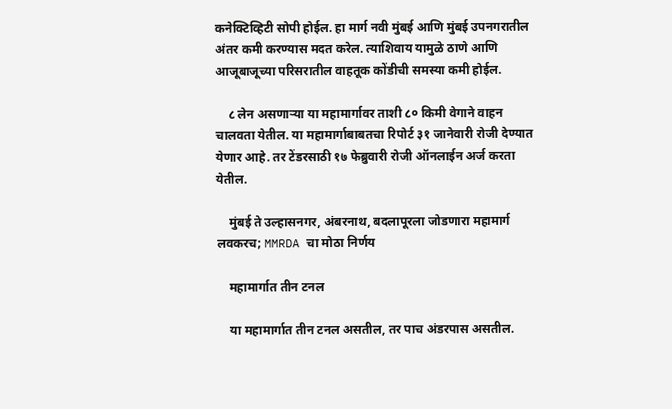कनेक्टिव्हिटी सोपी होईल. हा मार्ग नवी मुंबई आणि मुंबई उपनगरातील अंतर कमी करण्यास मदत करेल. त्याशिवाय यामुळे ठाणे आणि आजूबाजूच्या परिसरातील वाहतूक कोंडीची समस्या कमी होईल.

    ८ लेन असणाऱ्या या महामार्गावर ताशी ८० किमी वेगाने वाहन चालवता येतील. या महामार्गाबाबतचा रिपोर्ट ३१ जानेवारी रोजी देण्यात येणार आहे. तर टेंडरसाठी १७ फेब्रुवारी रोजी ऑनलाईन अर्ज करता येतील.

    मुंबई ते उल्हासनगर, अंबरनाथ, बदलापूरला जोडणारा महामार्ग लवकरच; MMRDA चा मोठा निर्णय

    महामार्गात तीन टनल

    या महामार्गात तीन टनल असतील, तर पाच अंडरपास असतील.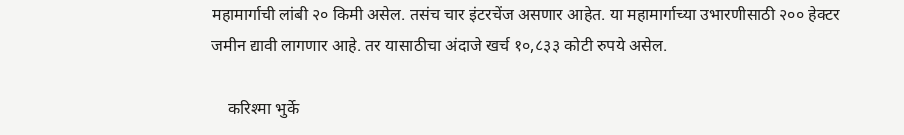महामार्गाची लांबी २० किमी असेल. तसंच चार इंटरचेंज असणार आहेत. या महामार्गाच्या उभारणीसाठी २०० हेक्टर जमीन द्यावी लागणार आहे. तर यासाठीचा अंदाजे खर्च १०,८३३ कोटी रुपये असेल.

    करिश्मा भुर्के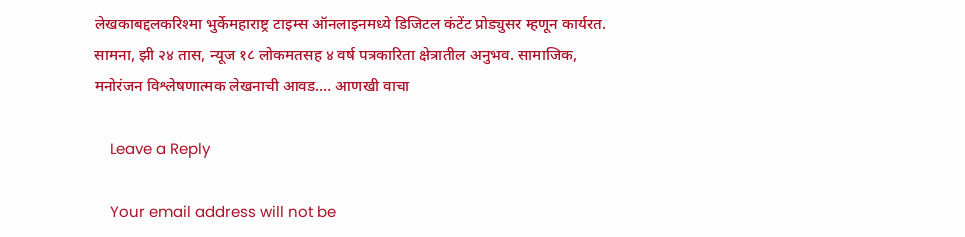लेखकाबद्दलकरिश्मा भुर्केमहाराष्ट्र टाइम्स ऑनलाइनमध्ये डिजिटल कंटेंट प्रोड्युसर म्हणून कार्यरत. सामना, झी २४ तास, न्यूज १८ लोकमतसह ४ वर्ष पत्रकारिता क्षेत्रातील अनुभव. सामाजिक, मनोरंजन विश्लेषणात्मक लेखनाची आवड.… आणखी वाचा

    Leave a Reply

    Your email address will not be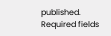published. Required fields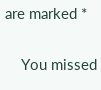are marked *

    You missed